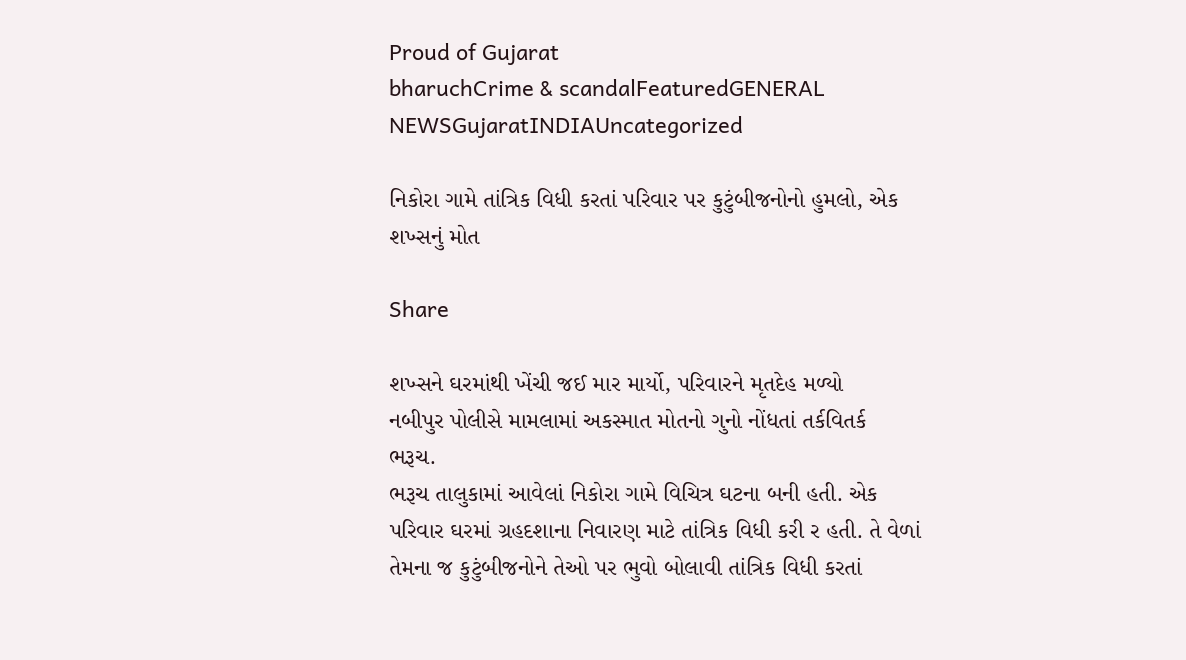Proud of Gujarat
bharuchCrime & scandalFeaturedGENERAL NEWSGujaratINDIAUncategorized

નિકોરા ગામે તાંત્રિક વિધી કરતાં પરિવાર પર કુટુંબીજનોનો હુમલો, એક શખ્સનું મોત

Share

શખ્સને ઘરમાંથી ખેંચી જઈ માર માર્યો, પરિવારને મૃતદેહ મળ્યો
નબીપુર પોલીસે મામલામાં અકસ્માત મોતનો ગુનો નોંધતાં તર્કવિતર્ક
ભરૂચ.
ભરૂચ તાલુકામાં આવેલાં નિકોરા ગામે વિચિત્ર ઘટના બની હતી. એક પરિવાર ઘરમાં ગ્રહદશાના નિવારણ માટે તાંત્રિક વિધી કરી ર હતી. તે વેળાં તેમના જ કુટુંબીજનોને તેઓ પર ભુવો બોલાવી તાંત્રિક વિધી કરતાં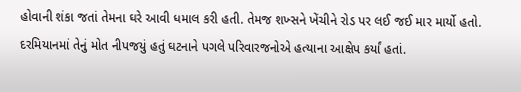હોવાની શંકા જતાં તેમના ઘરે આવી ધમાલ કરી હતી. તેમજ શખ્સને ખેંચીને રોડ પર લઈ જઈ માર માર્યો હતો. દરમિયાનમાં તેનું મોત નીપજયું હતું ઘટનાને પગલે પરિવારજનોએ હત્યાના આક્ષેપ કર્યાં હતાં.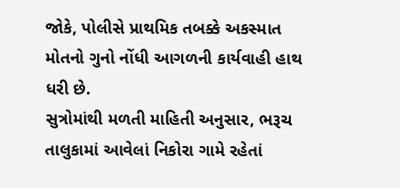જોકે, પોલીસે પ્રાથમિક તબક્કે અકસ્માત મોતનો ગુનો નોંધી આગળની કાર્યવાહી હાથ ધરી છે.
સુત્રોમાંથી મળતી માહિતી અનુસાર, ભરૂચ તાલુકામાં આવેલાં નિકોરા ગામે રહેતાં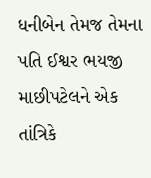ધનીબેન તેમજ તેમના પતિ ઈશ્વર ભયજી માછીપટેલને એક તાંત્રિકે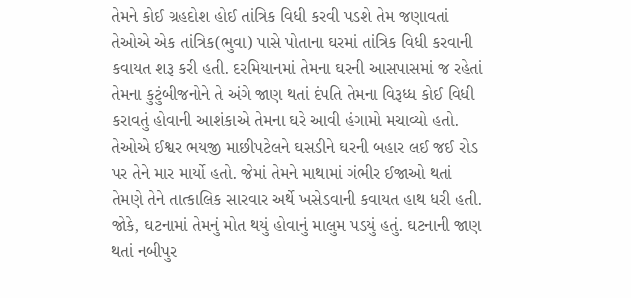તેમને કોઈ ગ્રહદોશ હોઈ તાંત્રિક વિધી કરવી પડશે તેમ જણાવતાં તેઓએ એક તાંત્રિક(ભુવા) પાસે પોતાના ઘરમાં તાંત્રિક વિધી કરવાની કવાયત શરૂ કરી હતી. દરમિયાનમાં તેમના ઘરની આસપાસમાં જ રહેતાં તેમના કુટુંબીજનોને તે અંગે જાણ થતાં દંપતિ તેમના વિરૂધ્ધ કોઈ વિધી કરાવતું હોવાની આશંકાએ તેમના ઘરે આવી હંગામો મચાવ્યો હતો. તેઓએ ઈશ્વર ભયજી માછીપટેલને ઘસડીને ઘરની બહાર લઈ જઈ રોડ પર તેને માર માર્યો હતો. જેમાં તેમને માથામાં ગંભીર ઈજાઓ થતાં તેમણે તેને તાત્કાલિક સારવાર અર્થે ખસેડવાની કવાયત હાથ ધરી હતી. જોકે, ઘટનામાં તેમનું મોત થયું હોવાનું માલુમ પડયું હતું. ઘટનાની જાણ થતાં નબીપુર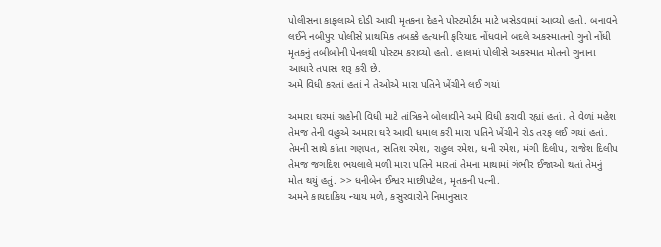પોલીસના કાફલાએ દોડી આવી મૃતકના દેહને પોસ્ટમોર્ટમ માટે ખસેડવામાં આવ્યો હતો. બનાવને લઈને નબીપુર પોલીસે પ્રાથમિક તબક્કે હત્યાની ફરિયાદ નોંધવાને બદલે અકસ્માતનો ગુનો નોંધી મૃતકનું તબીબોની પેનલથી પોસ્ટમ કરાવ્યો હતો. હાલમાં પોલીસે અકસ્માત મોતનો ગુનાના આધારે તપાસ શરૂ કરી છે.
અમે વિધી કરતાં હતાં ને તેઓએ મારા પતિને ખેંચીને લઈ ગયાં

અમારા ઘરમાં ગ્રહોની વિધી માટે તાંત્રિકને બોલાવીને અમે વિધી કરાવી રહ્યાં હતાં. તે વેળાં મહેશ તેમજ તેની વહુએ અમારા ઘરે આવી ધમાલ કરી મારા પતિને ખેંચીને રોડ તરફ લઈ ગયાં હતાં. તેમની સાથે કાંતા ગણપત, સતિશ રમેશ, રાહુલ રમેશ, ધની રમેશ, મંગી દિલીપ, રાજેશ દિલીપ તેમજ જગદિશ ભયલાલે મળી મારા પતિને મારતાં તેમના માથામાં ગંભીર ઈજાઓ થતાં તેમનું મોત થયું હતું. >> ધનીબેન ઈશ્વર માછીપટેલ, મૃતકની પત્ની.
અમને કાયદાકિય ન્યાય મળે, કસુરવારોને નિમાનુસાર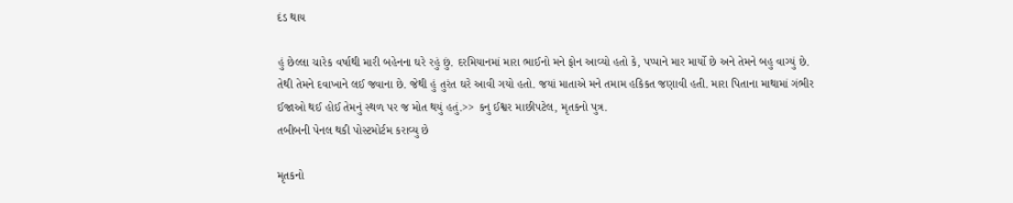દંડ થાય

હું છેલ્લા ચારેક વર્ષાથી મારી બહેનના ઘરે રહું છું. દરમિયાનમાં મારા ભાઈનો મને ફોન આવ્યો હતો કે, પપ્પાને માર માર્યો છે અને તેમને બહુ વાગ્યું છે. તેથી તેમને દવાખાને લઈ જવાના છે. જેથી હું તુરંત ઘરે આવી ગયો હતો. જયાં માતાએ મને તમામ હકિકત જણાવી હતી. મારા પિતાના માથામાં ગંભીર ઈજાઓ થઈ હોઈ તેમનું સ્થળ પર જ મોત થયું હતું.>> કનુ ઈશ્વર માછીપટેલ, મૃતકનો પુત્ર.
તબીબની પેનલ થકી પોસ્ટમોર્ટમ કરાવ્યુ છે

મૃતકનો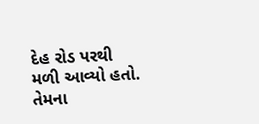દેહ રોડ પરથી મળી આવ્યો હતો. તેમના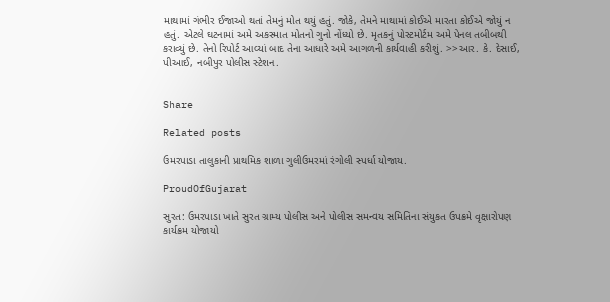માથામાં ગંભીર ઈજાઓ થતાં તેમનું મોત થયું હતું. જોકે, તેમને માથામાં કોઈએ મારતા કોઈએ જોયું ન હતું. એટલે ઘટનામાં અમે અકસ્માત મોતનો ગુનો નોંધ્યો છે. મૃતકનું પોસ્ટમોર્ટમ અમે પેનલ તબીબથી કરાવ્યું છે. તેનો રિપોર્ટ આવ્યાં બાદ તેના આધારે અમે આગળની કાર્યવાહી કરીશું. >>આર. કે. દેસાઈ, પીઆઈ, નબીપુર પોલીસ સ્ટેશન.


Share

Related posts

ઉમરપાડા તાલુકાની પ્રાથમિક શાળા ગુલીઉમરમાં રંગોલી સ્પર્ધા યોજાય.

ProudOfGujarat

સુરત: ઉમરપાડા ખાતે સુરત ગ્રામ્ય પોલીસ અને પોલીસ સમન્વય સમિતિના સંયુકત ઉપક્રમે વૃક્ષારોપણ કાર્યક્રમ યોજાયો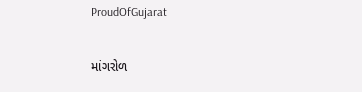ProudOfGujarat

માંગરોળ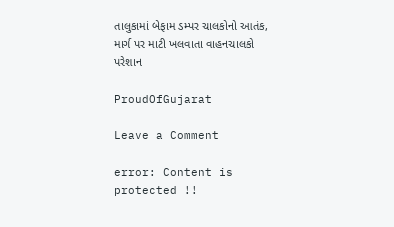તાલુકામાં બેફામ ડમ્પર ચાલકોનો આતંક, માર્ગ પર માટી ખલવાતા વાહનચાલકો પરેશાન

ProudOfGujarat

Leave a Comment

error: Content is protected !!